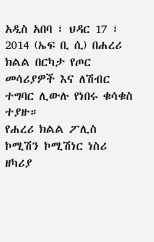አዲስ አበባ ፣ ህዳር 17 ፣ 2014 (ኤፍ ቢ ሲ) በሐረሪ ክልል በርካታ የጦር መሳሪያዎች እና ለሽብር ተግባር ሊውሉ የነበሩ ቁሳቁስ ተያዙ።
የሐረሪ ክልል ፖሊስ ኮሚሽን ኮሚሽነር ነስሪ ዘካሪያ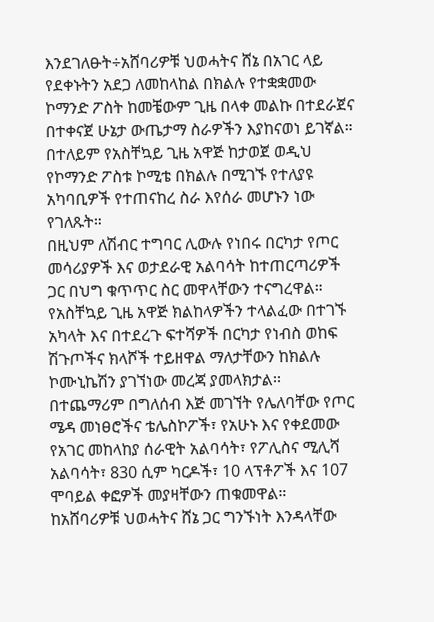እንደገለፁት÷አሸባሪዎቹ ህወሓትና ሸኔ በአገር ላይ የደቀኑትን አደጋ ለመከላከል በክልሉ የተቋቋመው ኮማንድ ፖስት ከመቼውም ጊዜ በላቀ መልኩ በተደራጀና በተቀናጀ ሁኔታ ውጤታማ ስራዎችን እያከናወነ ይገኛል።
በተለይም የአስቸኳይ ጊዜ አዋጅ ከታወጀ ወዲህ የኮማንድ ፖስቱ ኮሚቴ በክልሉ በሚገኙ የተለያዩ አካባቢዎች የተጠናከረ ስራ እየሰራ መሆኑን ነው የገለጹት።
በዚህም ለሽብር ተግባር ሊውሉ የነበሩ በርካታ የጦር መሳሪያዎች እና ወታደራዊ አልባሳት ከተጠርጣሪዎች ጋር በህግ ቁጥጥር ስር መዋላቸውን ተናግረዋል።
የአስቸኳይ ጊዜ አዋጅ ክልከላዎችን ተላልፈው በተገኙ አካላት እና በተደረጉ ፍተሻዎች በርካታ የነብስ ወከፍ ሽጉጦችና ክላሾች ተይዘዋል ማለታቸውን ከክልሉ ኮሙኒኬሽን ያገኘነው መረጃ ያመላክታል፡፡
በተጨማሪም በግለሰብ እጅ መገኘት የሌለባቸው የጦር ሜዳ መነፀሮችና ቴሌስኮፖች፣ የአሁኑ እና የቀደመው የአገር መከላከያ ሰራዊት አልባሳት፣ የፖሊስና ሚሊሻ አልባሳት፣ 830 ሲም ካርዶች፣ 10 ላፕቶፖች እና 107 ሞባይል ቀፎዎች መያዛቸውን ጠቁመዋል።
ከአሸባሪዎቹ ህወሓትና ሸኔ ጋር ግንኙነት እንዳላቸው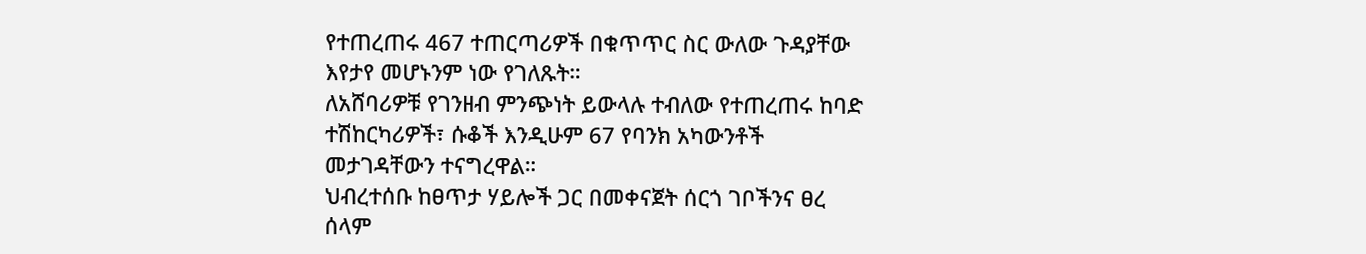የተጠረጠሩ 467 ተጠርጣሪዎች በቁጥጥር ስር ውለው ጉዳያቸው እየታየ መሆኑንም ነው የገለጹት።
ለአሸባሪዎቹ የገንዘብ ምንጭነት ይውላሉ ተብለው የተጠረጠሩ ከባድ ተሽከርካሪዎች፣ ሱቆች እንዲሁም 67 የባንክ አካውንቶች መታገዳቸውን ተናግረዋል።
ህብረተሰቡ ከፀጥታ ሃይሎች ጋር በመቀናጀት ሰርጎ ገቦችንና ፀረ ሰላም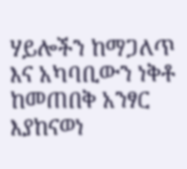ሃይሎችን ከማጋለጥ እና አካባቢውን ነቅቶ ከመጠበቅ አንፃር እያከናወነ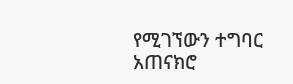የሚገኘውን ተግባር አጠናክሮ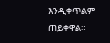እንዲቀጥልም ጠይቀዋል።